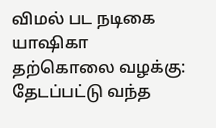விமல் பட நடிகை யாஷிகா தற்கொலை வழக்கு: தேடப்பட்டு வந்த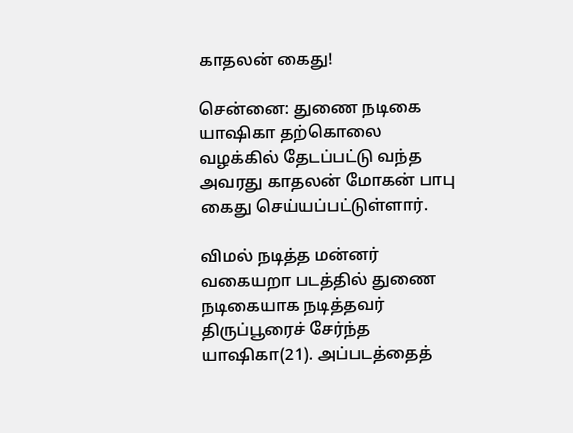காதலன் கைது!

சென்னை: துணை நடிகை யாஷிகா தற்கொலை வழக்கில் தேடப்பட்டு வந்த அவரது காதலன் மோகன் பாபு கைது செய்யப்பட்டுள்ளார்.

விமல் நடித்த மன்னர் வகையறா படத்தில் துணை நடிகையாக நடித்தவர் திருப்பூரைச் சேர்ந்த யாஷிகா(21). அப்படத்தைத்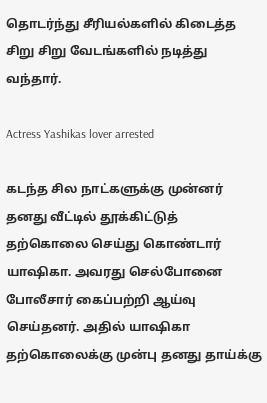தொடர்ந்து சீரியல்களில் கிடைத்த சிறு சிறு வேடங்களில் நடித்து வந்தார்.

Actress Yashikas lover arrested

கடந்த சில நாட்களுக்கு முன்னர் தனது வீட்டில் தூக்கிட்டுத் தற்கொலை செய்து கொண்டார் யாஷிகா. அவரது செல்போனை போலீசார் கைப்பற்றி ஆய்வு செய்தனர். அதில் யாஷிகா தற்கொலைக்கு முன்பு தனது தாய்க்கு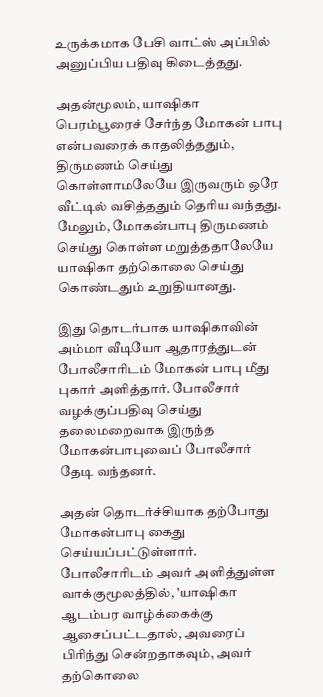உருக்கமாக பேசி வாட்ஸ் அப்பில் அனுப்பிய பதிவு கிடைத்தது.

அதன்மூலம், யாஷிகா பெரம்பூரைச் சேர்ந்த மோகன் பாபு என்பவரைக் காதலித்ததும், திருமணம் செய்து கொள்ளாமலேயே இருவரும் ஒரே வீட்டில் வசித்ததும் தெரிய வந்தது. மேலும், மோகன்பாபு திருமணம் செய்து கொள்ள மறுத்ததாலேயே யாஷிகா தற்கொலை செய்து கொண்டதும் உறுதியானது.

இது தொடர்பாக யாஷிகாவின் அம்மா வீடியோ ஆதாரத்துடன் போலீசாரிடம் மோகன் பாபு மீது புகார் அளித்தார். போலீசார் வழக்குப்பதிவு செய்து தலைமறைவாக இருந்த மோகன்பாபுவைப் போலீசார் தேடி வந்தனர்.

அதன் தொடர்ச்சியாக தற்போது மோகன்பாபு கைது செய்யப்பட்டுள்ளார். போலீசாரிடம் அவர் அளித்துள்ள வாக்குமூலத்தில், 'யாஷிகா ஆடம்பர வாழ்க்கைக்கு ஆசைப்பட்டதால், அவரைப் பிரிந்து சென்றதாகவும், அவர் தற்கொலை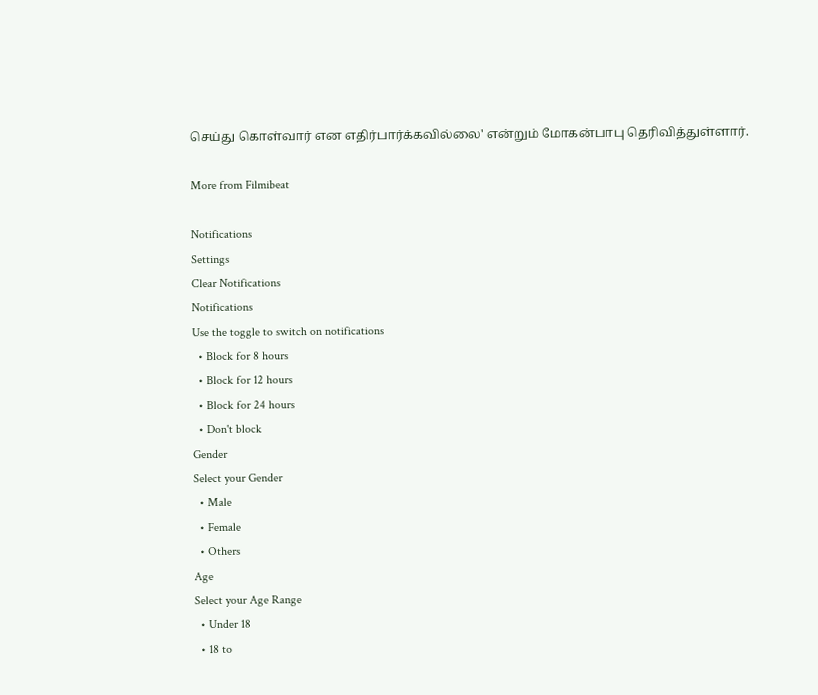செய்து கொள்வார் என எதிர்பார்க்கவில்லை' என்றும் மோகன்பாபு தெரிவித்துள்ளார்.

More from Filmibeat

Notifications
Settings
Clear Notifications
Notifications
Use the toggle to switch on notifications
  • Block for 8 hours
  • Block for 12 hours
  • Block for 24 hours
  • Don't block
Gender
Select your Gender
  • Male
  • Female
  • Others
Age
Select your Age Range
  • Under 18
  • 18 to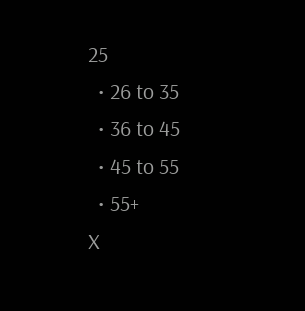25
  • 26 to 35
  • 36 to 45
  • 45 to 55
  • 55+
X